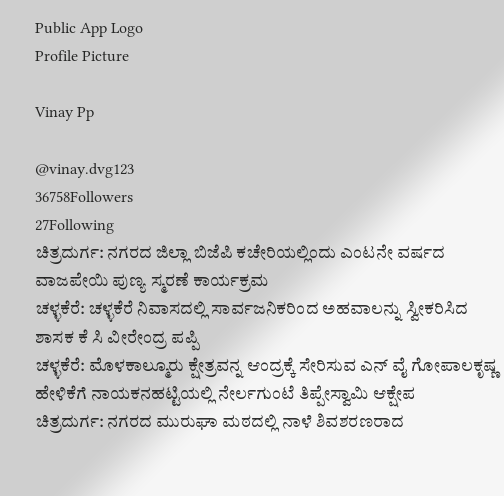Public App Logo
Profile Picture

Vinay Pp

@vinay.dvg123
36758Followers
27Following
ಚಿತ್ರದುರ್ಗ: ನಗರದ ಜಿಲ್ಲಾ ಬಿಜೆಪಿ ಕಚೇರಿಯಲ್ಲಿಂದು ಎಂಟನೇ ವರ್ಷದ ವಾಜಪೇಯಿ ಪುಣ್ಯ ಸ್ಮರಣೆ ಕಾರ್ಯಕ್ರಮ
ಚಳ್ಳಕೆರೆ: ಚಳ್ಳಕೆರೆ ನಿವಾಸದಲ್ಲಿ ಸಾರ್ವಜನಿಕರಿಂದ ಅಹವಾಲನ್ನು ಸ್ವೀಕರಿಸಿದ ಶಾಸಕ ಕೆ ಸಿ ವೀರೇಂದ್ರ ಪಪ್ಪಿ
ಚಳ್ಳಕೆರೆ: ಮೊಳಕಾಲ್ಮೂರು ಕ್ಷೇತ್ರವನ್ನ ಆಂದ್ರಕ್ಕೆ ಸೇರಿಸುವ ಎನ್ ವೈ ಗೋಪಾಲಕೃಷ್ಣ ಹೇಳಿಕೆಗೆ ನಾಯಕನಹಟ್ಟಿಯಲ್ಲಿ ನೇರ್ಲಗುಂಟೆ ತಿಪ್ಪೇಸ್ವಾಮಿ ಆಕ್ಷೇಪ
ಚಿತ್ರದುರ್ಗ: ನಗರದ ಮುರುಘಾ ಮಠದಲ್ಲಿ ನಾಳೆ ಶಿವಶರಣರಾದ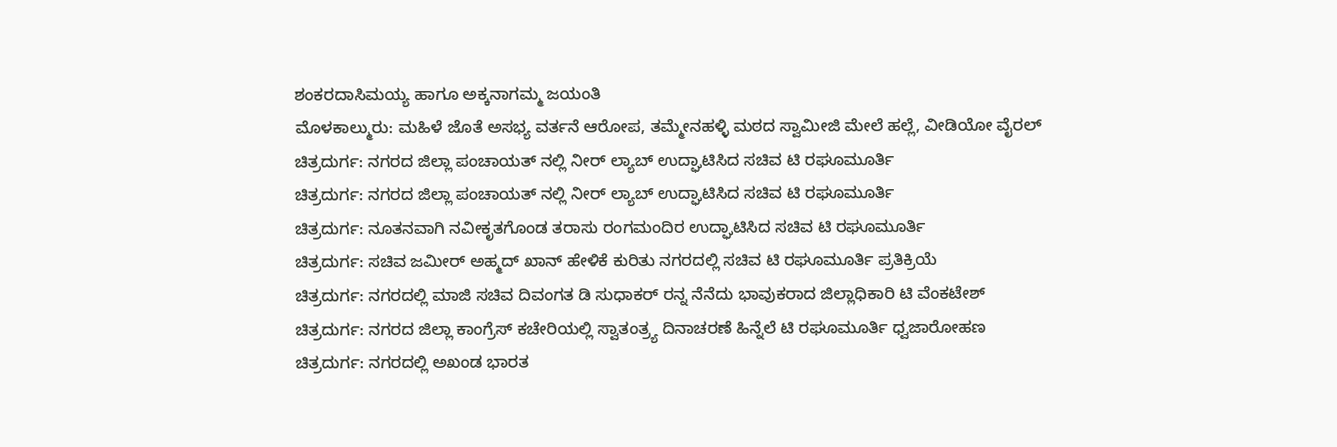ಶಂಕರದಾಸಿಮಯ್ಯ ಹಾಗೂ ಅಕ್ಕನಾಗಮ್ಮ ಜಯಂತಿ
ಮೊಳಕಾಲ್ಮುರು: ಮಹಿಳೆ ಜೊತೆ ಅಸಭ್ಯ ವರ್ತನೆ ಆರೋಪ, ತಮ್ಮೇನಹಳ್ಳಿ ಮಠದ ಸ್ವಾಮೀಜಿ ಮೇಲೆ ಹಲ್ಲೆ, ವೀಡಿಯೋ ವೈರಲ್
ಚಿತ್ರದುರ್ಗ: ನಗರದ ಜಿಲ್ಲಾ ಪಂಚಾಯತ್ ನಲ್ಲಿ ನೀರ್ ಲ್ಯಾಬ್ ಉದ್ಘಾಟಿಸಿದ ಸಚಿವ ಟಿ ರಘೂಮೂರ್ತಿ
ಚಿತ್ರದುರ್ಗ: ನಗರದ ಜಿಲ್ಲಾ ಪಂಚಾಯತ್ ನಲ್ಲಿ ನೀರ್ ಲ್ಯಾಬ್ ಉದ್ಘಾಟಿಸಿದ ಸಚಿವ ಟಿ ರಘೂಮೂರ್ತಿ
ಚಿತ್ರದುರ್ಗ: ನೂತನವಾಗಿ ನವೀಕೃತಗೊಂಡ ತರಾಸು ರಂಗಮಂದಿರ ಉದ್ಘಾಟಿಸಿದ ಸಚಿವ ಟಿ ರಘೂಮೂರ್ತಿ
ಚಿತ್ರದುರ್ಗ: ಸಚಿವ ಜಮೀರ್ ಅಹ್ಮದ್ ಖಾನ್ ಹೇಳಿಕೆ ಕುರಿತು ನಗರದಲ್ಲಿ ಸಚಿವ ಟಿ ರಘೂಮೂರ್ತಿ ಪ್ರತಿಕ್ರಿಯೆ
ಚಿತ್ರದುರ್ಗ: ನಗರದಲ್ಲಿ ಮಾಜಿ ಸಚಿವ ದಿವಂಗತ ಡಿ ಸುಧಾಕರ್ ರನ್ನ ನೆನೆದು ಭಾವುಕರಾದ ಜಿಲ್ಲಾಧಿಕಾರಿ ಟಿ ವೆಂಕಟೇಶ್
ಚಿತ್ರದುರ್ಗ: ನಗರದ ಜಿಲ್ಲಾ ಕಾಂಗ್ರೆಸ್ ಕಚೇರಿಯಲ್ಲಿ ಸ್ವಾತಂತ್ರ್ಯ ದಿನಾಚರಣೆ ಹಿನ್ನೆಲೆ ಟಿ ರಘೂಮೂರ್ತಿ ಧ್ವಜಾರೋಹಣ
ಚಿತ್ರದುರ್ಗ: ನಗರದಲ್ಲಿ ಅಖಂಡ ಭಾರತ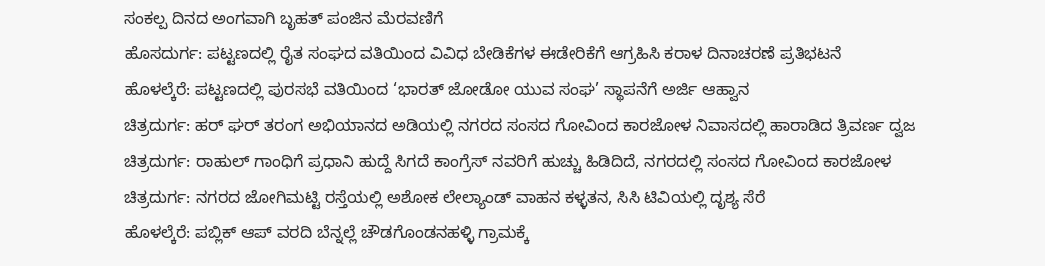ಸಂಕಲ್ಪ ದಿನದ ಅಂಗವಾಗಿ ಬೃಹತ್ ಪಂಜಿನ ಮೆರವಣಿಗೆ
ಹೊಸದುರ್ಗ: ಪಟ್ಟಣದಲ್ಲಿ ರೈತ ಸಂಘದ ವತಿಯಿಂದ ವಿವಿಧ ಬೇಡಿಕೆಗಳ ಈಡೇರಿಕೆಗೆ ಆಗ್ರಹಿಸಿ ಕರಾಳ ದಿನಾಚರಣೆ ಪ್ರತಿಭಟನೆ
ಹೊಳಲ್ಕೆರೆ: ಪಟ್ಟಣದಲ್ಲಿ ಪುರಸಭೆ ವತಿಯಿಂದ ‘ಭಾರತ್ ಜೋಡೋ ಯುವ ಸಂಘ’ ಸ್ಥಾಪನೆಗೆ ಅರ್ಜಿ ಆಹ್ವಾನ
ಚಿತ್ರದುರ್ಗ: ಹರ್ ಘರ್ ತರಂಗ ಅಭಿಯಾನದ ಅಡಿಯಲ್ಲಿ ನಗರದ ಸಂಸದ ಗೋವಿಂದ ಕಾರಜೋಳ ನಿವಾಸದಲ್ಲಿ ಹಾರಾಡಿದ ತ್ರಿವರ್ಣ ದ್ವಜ
ಚಿತ್ರದುರ್ಗ: ರಾಹುಲ್ ಗಾಂಧಿಗೆ ಪ್ರಧಾನಿ ಹುದ್ದೆ ಸಿಗದೆ ಕಾಂಗ್ರೆಸ್ ನವರಿಗೆ ಹುಚ್ಚು ಹಿಡಿದಿದೆ, ನಗರದಲ್ಲಿ ಸಂಸದ ಗೋವಿಂದ ಕಾರಜೋಳ
ಚಿತ್ರದುರ್ಗ: ನಗರದ ಜೋಗಿಮಟ್ಟಿ ರಸ್ತೆಯಲ್ಲಿ ಅಶೋಕ ಲೇಲ್ಯಾಂಡ್ ವಾಹನ ಕಳ್ಳತನ, ಸಿಸಿ ಟಿವಿಯಲ್ಲಿ ದೃಶ್ಯ ಸೆರೆ
ಹೊಳಲ್ಕೆರೆ: ಪಬ್ಲಿಕ್ ಆಪ್ ವರದಿ ಬೆನ್ನಲ್ಲೆ ಚೌಡಗೊಂಡನಹಳ್ಳಿ ಗ್ರಾಮಕ್ಕೆ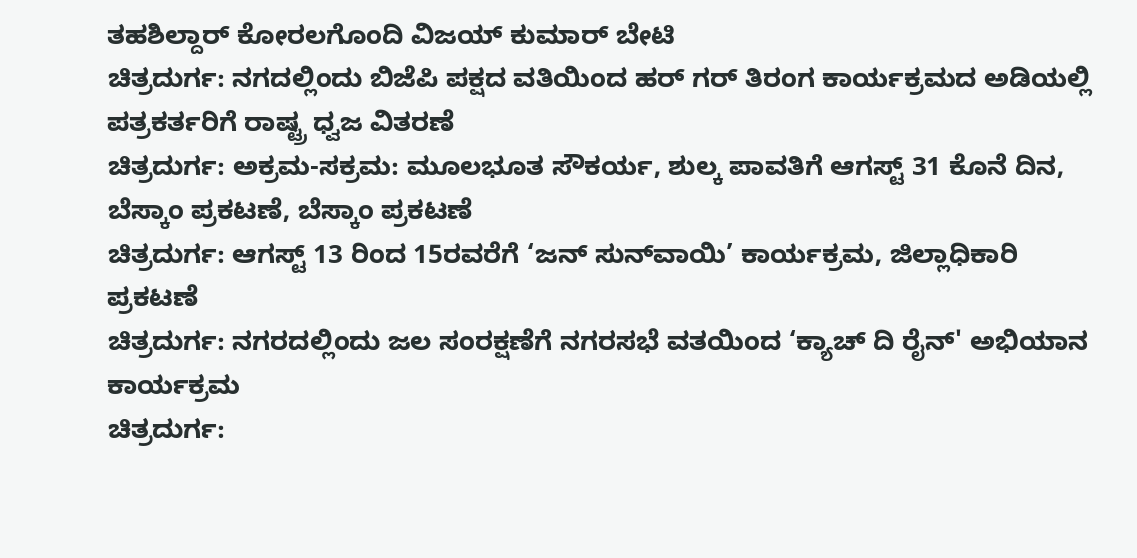ತಹಶಿಲ್ದಾರ್ ಕೋರಲಗೊಂದಿ ವಿಜಯ್ ಕುಮಾರ್ ಬೇಟಿ
ಚಿತ್ರದುರ್ಗ: ನಗದಲ್ಲಿಂದು ಬಿಜೆಪಿ ಪಕ್ಷದ ವತಿಯಿಂದ ಹರ್ ಗರ್ ತಿರಂಗ ಕಾರ್ಯಕ್ರಮದ ಅಡಿಯಲ್ಲಿ ಪತ್ರಕರ್ತರಿಗೆ ರಾಷ್ಟ್ರ ಧ್ವಜ ವಿತರಣೆ
ಚಿತ್ರದುರ್ಗ: ಅಕ್ರಮ-ಸಕ್ರಮ: ಮೂಲಭೂತ ಸೌಕರ್ಯ, ಶುಲ್ಕ ಪಾವತಿಗೆ ಆಗಸ್ಟ್ 31 ಕೊನೆ ದಿನ, ಬೆಸ್ಕಾಂ ಪ್ರಕಟಣೆ, ಬೆಸ್ಕಾಂ ಪ್ರಕಟಣೆ
ಚಿತ್ರದುರ್ಗ: ಆಗಸ್ಟ್ 13 ರಿಂದ 15ರವರೆಗೆ ‘ಜನ್ ಸುನ್‍ವಾಯಿ’ ಕಾರ್ಯಕ್ರಮ, ಜಿಲ್ಲಾಧಿಕಾರಿ ಪ್ರಕಟಣೆ
ಚಿತ್ರದುರ್ಗ: ನಗರದಲ್ಲಿಂದು ಜಲ ಸಂರಕ್ಷಣೆಗೆ ನಗರಸಭೆ ವತಯಿಂದ ‘ಕ್ಯಾಚ್ ದಿ ರೈನ್' ಅಭಿಯಾನ ಕಾರ್ಯಕ್ರಮ
ಚಿತ್ರದುರ್ಗ: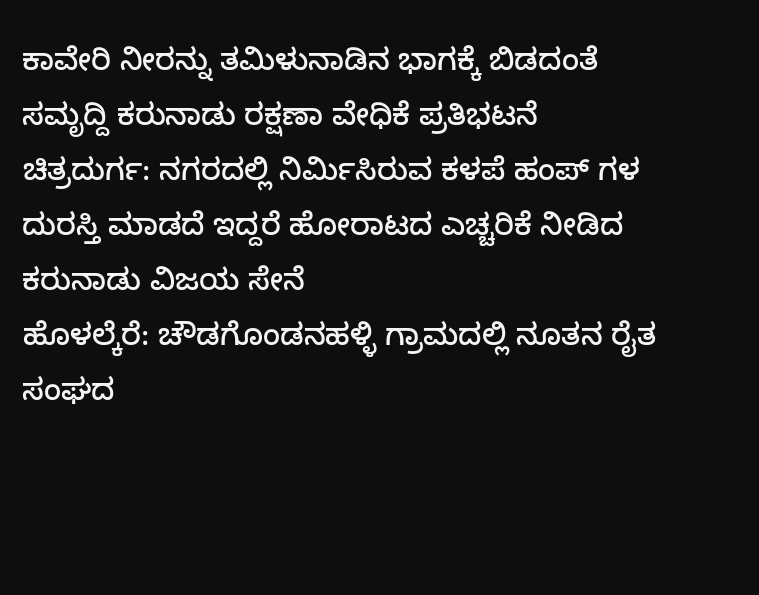ಕಾವೇರಿ ನೀರನ್ನು ತಮಿಳುನಾಡಿನ ಭಾಗಕ್ಕೆ ಬಿಡದಂತೆ ಸಮೃದ್ದಿ ಕರುನಾಡು ರಕ್ಷಣಾ ವೇಧಿಕೆ ಪ್ರತಿಭಟನೆ
ಚಿತ್ರದುರ್ಗ: ನಗರದಲ್ಲಿ ನಿರ್ಮಿಸಿರುವ ಕಳಪೆ ಹಂಪ್ ಗಳ ದುರಸ್ತಿ ಮಾಡದೆ ಇದ್ದರೆ ಹೋರಾಟದ ಎಚ್ಚರಿಕೆ ನೀಡಿದ ಕರುನಾಡು ವಿಜಯ ಸೇನೆ
ಹೊಳಲ್ಕೆರೆ: ಚೌಡಗೊಂಡನಹಳ್ಳಿ ಗ್ರಾಮದಲ್ಲಿ ನೂತನ ರೈತ ಸಂಘದ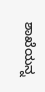ಶಾಖೆಯನ್ನ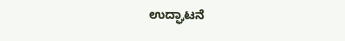ಉದ್ಘಾಟನೆ